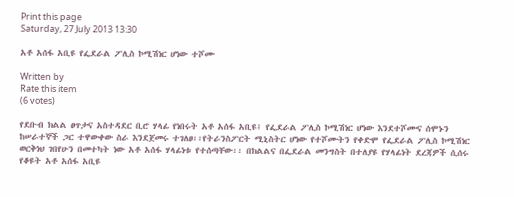Print this page
Saturday, 27 July 2013 13:30

አቶ አሰፋ አቢዩ የፌደራል ፖሊስ ኮሚሽነር ሆነው ተሾሙ

Written by
Rate this item
(6 votes)

የደቡብ ክልል ፀጥታና አስተዳደር ቢሮ ሃላፊ የነበሩት አቶ አሰፋ አቢዩ፤ የፌደራል ፖሊስ ኮሚሽነር ሆነው እንደተሾሙና ሰሞኑን ከሠራተኞች ጋር ተዋውቀው ስራ እንደጀመሩ ተገለፀ፡፡የትራንስፖርት ሚኒስትር ሆነው የተሾሙትን የቀድሞ የፌደራል ፖሊስ ኮሚሽነር ወርቅነህ ገበየሁን በመተካት ነው አቶ አሰፋ ሃላፊነቱ የተሰጣቸው፡፡ በክልልና በፌደራል መንግስት በተለያዩ የሃላፊነት ደረጃዎች ሲሰሩ የቆዩት አቶ አሰፋ አቢዩ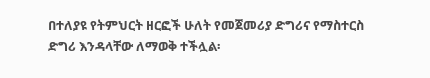በተለያዩ የትምህርት ዘርፎች ሁለት የመጀመሪያ ድግሪና የማስተርስ ድግሪ እንዳላቸው ለማወቅ ተችሏል፡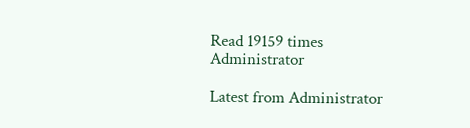Read 19159 times
Administrator

Latest from Administrator